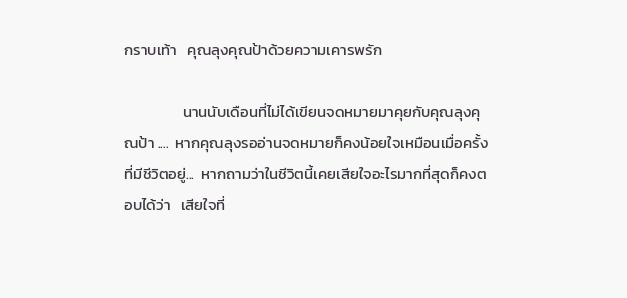กราบเท้า   คุณลุงคุณป้าด้วยความเคารพรัก

                 นานนับเดือนที่ไม่ได้เขียนจดหมายมาคุยกับคุณลุงคุณป้า ....  หากคุณลุงรออ่านจดหมายก็คงน้อยใจเหมือนเมื่อครั้งที่มีชีวิตอยู่...  หากถามว่าในชีวิตนี้เคยเสียใจอะไรมากที่สุดก็คงตอบได้ว่า   เสียใจที่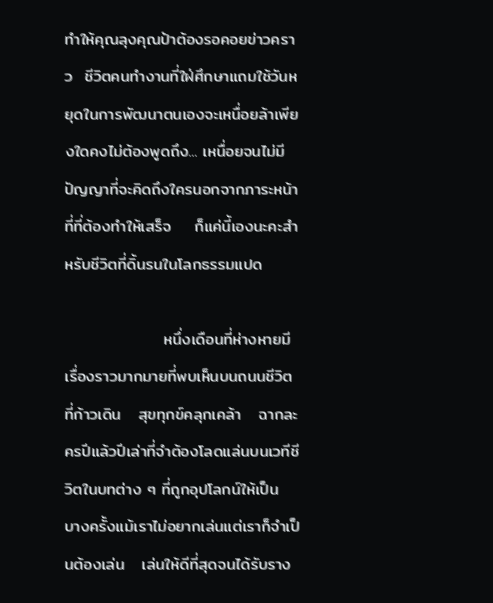ทำให้คุณลุงคุณป้าต้องรอคอยข่าวคราว  ชีวิตคนทำงานที่ใฝ่ศึกษาแถมใช้วันหยุดในการพัฒนาตนเองจะเหนื่อยล้าเพียงใดคงไม่ต้องพูดถึง... เหนื่อยจนไม่มีปัญญาที่จะคิดถึงใครนอกจากภาระหน้าที่ที่ต้องทำให้เสร็จ    ก็แค่นี้เองนะคะสำหรับชีวิตที่ดิ้นรนในโลกธรรมแปด

                 หนึ่งเดือนที่ห่างหายมีเรื่องราวมากมายที่พบเห็นบนถนนชีวิตที่ก้าวเดิน   สุขทุกข์คลุกเคล้า   ฉากละครปีแล้วปีเล่าที่จำต้องโลดแล่นบนเวทีชีวิตในบทต่าง ๆ ที่ถูกอุปโลกน์ให้เป็น   บางครั้งแม้เราไม่อยากเล่นแต่เราก็จำเป็นต้องเล่น   เล่นให้ดีที่สุดจนได้รับราง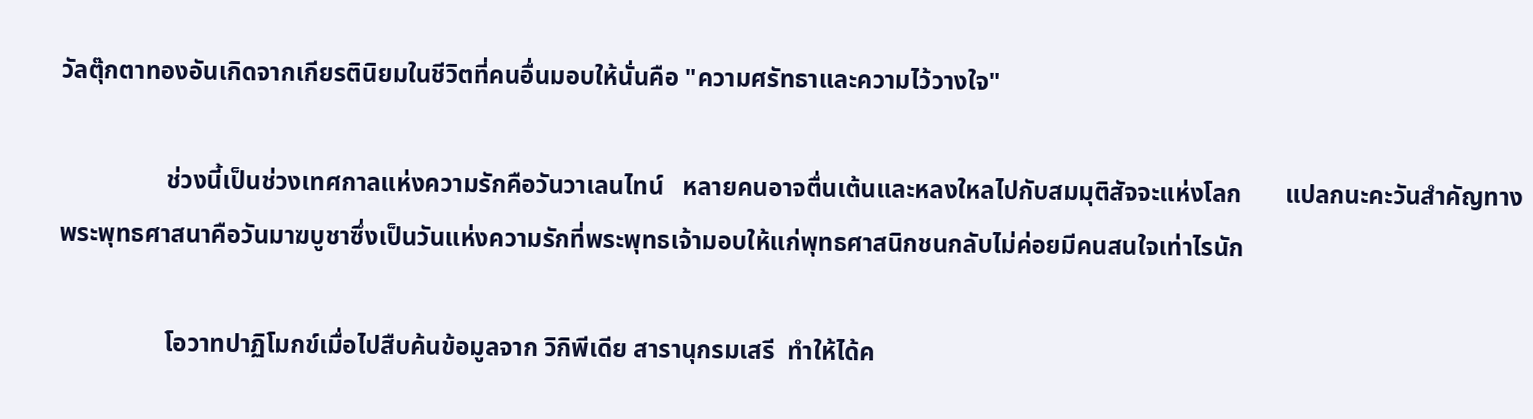วัลตุ๊กตาทองอันเกิดจากเกียรตินิยมในชีวิตที่คนอื่นมอบให้นั่นคือ "ความศรัทธาและความไว้วางใจ"

                 ช่วงนี้เป็นช่วงเทศกาลแห่งความรักคือวันวาเลนไทน์   หลายคนอาจตื่นเต้นและหลงใหลไปกับสมมุติสัจจะแห่งโลก       แปลกนะคะวันสำคัญทางพระพุทธศาสนาคือวันมาฆบูชาซึ่งเป็นวันแห่งความรักที่พระพุทธเจ้ามอบให้แก่พุทธศาสนิกชนกลับไม่ค่อยมีคนสนใจเท่าไรนัก

                 โอวาทปาฏิโมกข์เมื่อไปสืบค้นข้อมูลจาก วิกิพีเดีย สารานุกรมเสรี  ทำให้ได้ค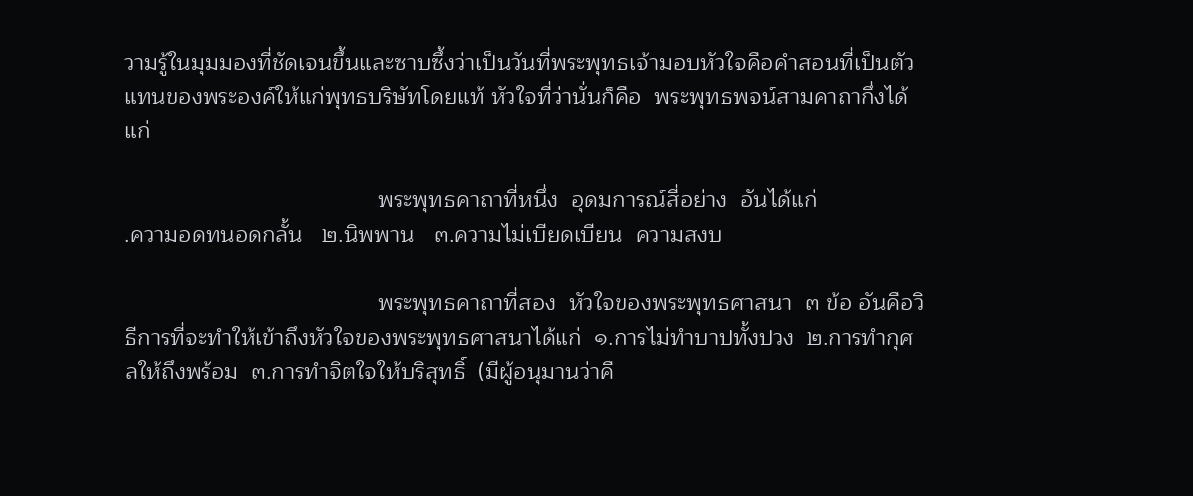วามรู้ในมุมมองที่ชัดเจนขึ้นและซาบซึ้งว่าเป็นวันที่พระพุทธเจ้ามอบหัวใจคือคำสอนที่เป็นตัวแทนของพระองค์ให้แก่พุทธบริษัทโดยแท้ หัวใจที่ว่านั่นก็คือ  พระพุทธพจน์สามคาถากึ่งได้แก่

                                        พระพุทธคาถาที่หนึ่ง  อุดมการณ์สี่อย่าง  อันได้แก่
.ความอดทนอดกลั้น   ๒.นิพพาน   ๓.ความไม่เบียดเบียน  ความสงบ

                                        พระพุทธคาถาที่สอง  หัวใจของพระพุทธศาสนา  ๓ ข้อ อันคือวิธีการที่จะทำให้เข้าถึงหัวใจของพระพุทธศาสนาได้แก่  ๑.การไม่ทำบาปทั้งปวง  ๒.การทำกุศลให้ถึงพร้อม  ๓.การทำจิตใจให้บริสุทธิ์  (มีผู้อนุมานว่าคื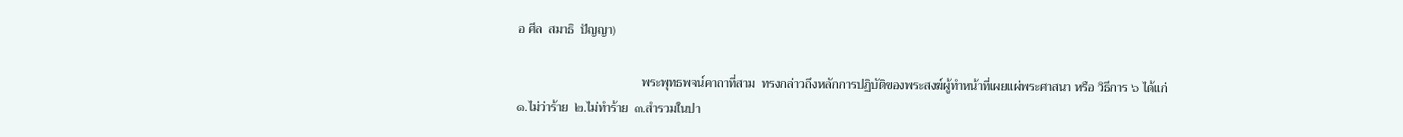อ ศีล  สมาธิ  ปัญญา)

                                        พระพุทธพจน์คาถาที่สาม  ทรงกล่าวถึงหลักการปฏิบัติของพระสงฆ์ผู้ทำหน้าที่เผยแผ่พระศาสนา หรือ วิธีการ ๖ ได้แก่  ๑.ไม่ว่าร้าย  ๒.ไม่ทำร้าย  ๓.สำรวมในปา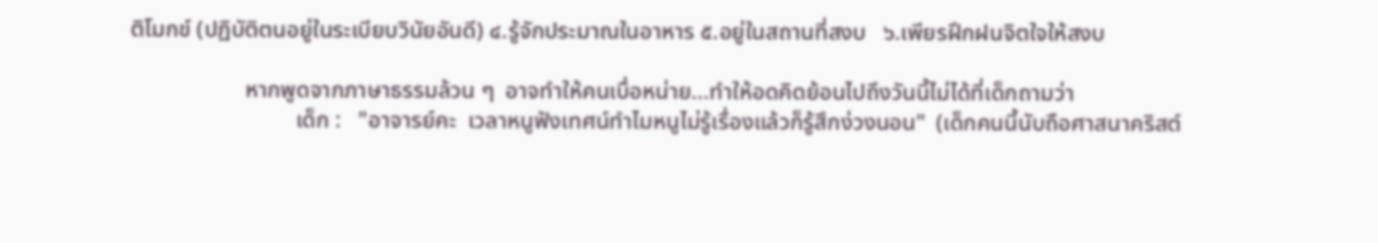ติโมกข์ (ปฏิบัติตนอยู่ในระเบียบวินัยอันดี) ๔.รู้จักประมาณในอาหาร ๕.อยู่ในสถานที่สงบ   ๖.เพียรฝึกฝนจิตใจให้สงบ

                    หากพูดจากภาษาธรรมล้วน ๆ  อาจทำให้คนเบื่อหน่าย...ทำให้อดคิดย้อนไปถึงวันนี้ไม่ได้ที่เด็กถามว่า
                             เด็ก :   "อาจารย์คะ  เวลาหนูฟังเทศน์ทำไมหนูไม่รู้เรื่องแล้วก็รู้สึกง่วงนอน"  (เด็กคนนี้นับถือศาสนาคริสต์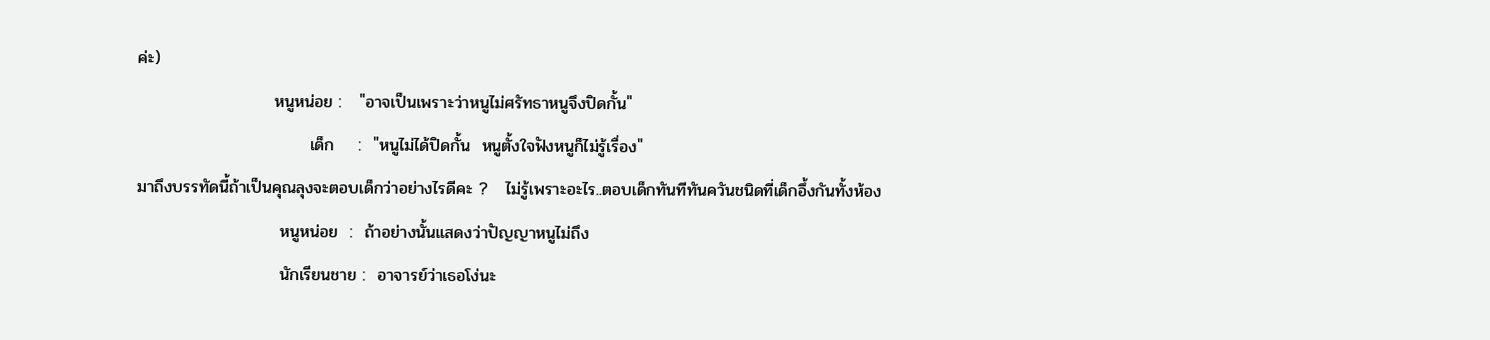ค่ะ)
                       หนูหน่อย :   "อาจเป็นเพราะว่าหนูไม่ศรัทธาหนูจึงปิดกั้น"
                             เด็ก    :  "หนูไม่ได้ปิดกั้น  หนูตั้งใจฟังหนูก็ไม่รู้เรื่อง"
มาถึงบรรทัดนี้ถ้าเป็นคุณลุงจะตอบเด็กว่าอย่างไรดีคะ ?   ไม่รู้เพราะอะไร..ตอบเด็กทันทีทันควันชนิดที่เด็กอึ้งกันทั้งห้อง
                        หนูหน่อย  :  ถ้าอย่างนั้นแสดงว่าปัญญาหนูไม่ถึง
                        นักเรียนชาย :  อาจารย์ว่าเธอโง่นะ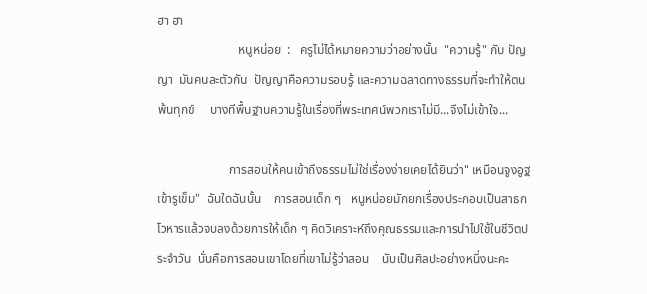ฮา ฮา
                          หนูหน่อย  :   ครูไม่ได้หมายความว่าอย่างนั้น  "ความรู้" กับ ปัญญา  มันคนละตัวกัน  ปัญญาคือความรอบรู้ และความฉลาดทางธรรมที่จะทำให้ตนพ้นทุกข์     บางทีพื้นฐานความรู้ในเรื่องที่พระเทศน์พวกเราไม่มี...จึงไม่เข้าใจ...

                       การสอนให้คนเข้าถึงธรรมไม่ใช่เรื่องง่ายเคยได้ยินว่า" เหมือนจูงอูฐเข้ารูเข็ม"  ฉันใดฉันนั้น    การสอนเด็ก ๆ   หนูหน่อยมักยกเรื่องประกอบเป็นสาธกโวหารแล้วจบลงด้วยการให้เด็ก ๆ คิดวิเคราะห์ถึงคุณธรรมและการนำไปใช้ในชีวิตประจำวัน  นั่นคือการสอนเขาโดยที่เขาไม่รู้ว่าสอน    นับเป็นศิลปะอย่างหนึ่งนะคะ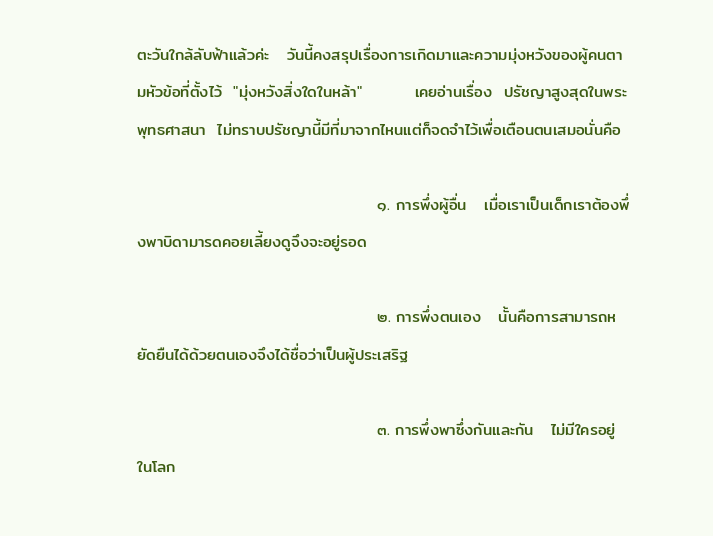ตะวันใกล้ลับฟ้าแล้วค่ะ   วันนี้คงสรุปเรื่องการเกิดมาและความมุ่งหวังของผู้คนตามหัวข้อที่ตั้งไว้  "มุ่งหวังสิ่งใดในหล้า"         เคยอ่านเรื่อง  ปรัชญาสูงสุดในพระพุทธศาสนา  ไม่ทราบปรัชญานี้มีที่มาจากไหนแต่ก็จดจำไว้เพื่อเตือนตนเสมอนั่นคือ

                                         ๑. การพึ่งผู้อื่น   เมื่อเราเป็นเด็กเราต้องพึ่งพาบิดามารดคอยเลี้ยงดูจึงจะอยู่รอด

                                         ๒. การพึ่งตนเอง   นั้นคือการสามารถหยัดยืนได้ด้วยตนเองจึงได้ชื่อว่าเป็นผู้ประเสริฐ

                                         ๓. การพึ่งพาซึ่งกันและกัน   ไม่มีใครอยู่ในโลก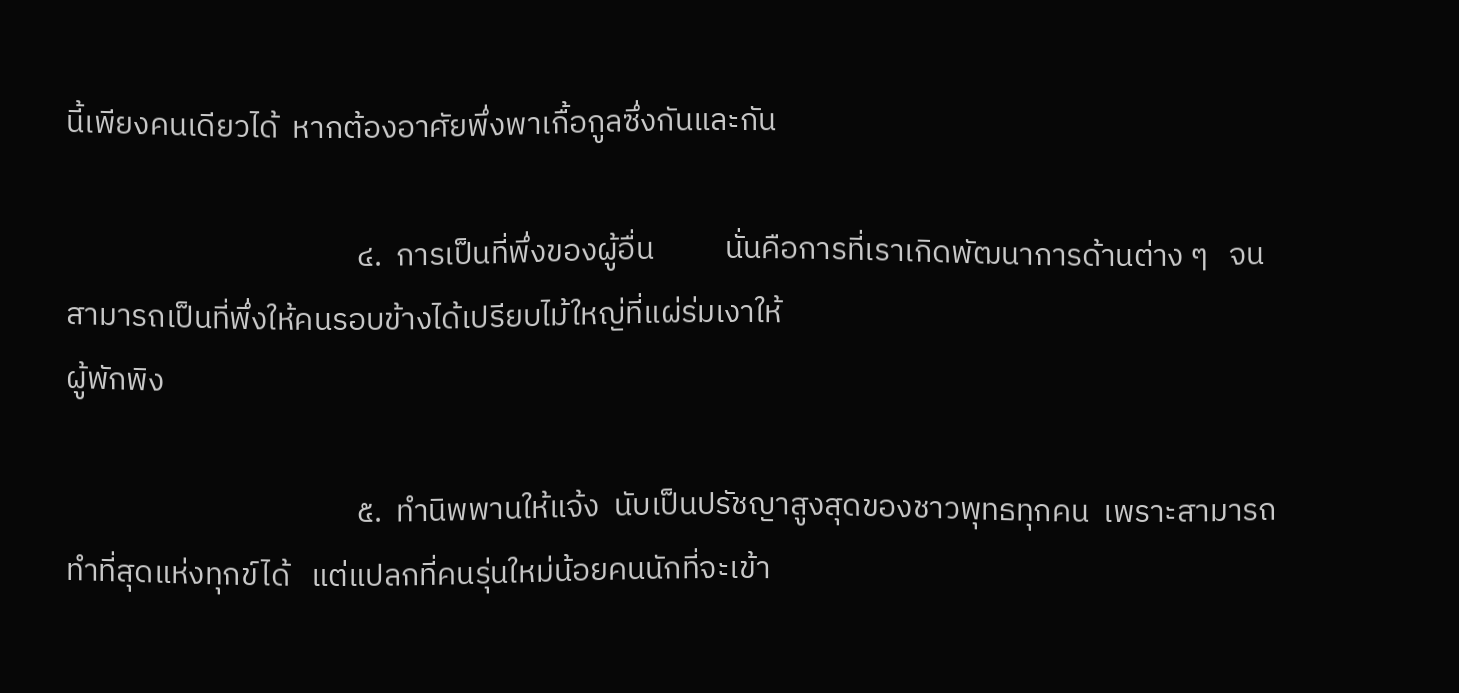นี้เพียงคนเดียวได้  หากต้องอาศัยพึ่งพาเกื้อกูลซึ่งกันและกัน

                                         ๔.  การเป็นที่พึ่งของผู้อื่น          นั่นคือการที่เราเกิดพัฒนาการด้านต่าง ๆ   จนสามารถเป็นที่พึ่งให้คนรอบข้างได้เปรียบไม้ใหญ่ที่แผ่ร่มเงาให้
ผู้พักพิง

                                         ๕.  ทำนิพพานให้แจ้ง  นับเป็นปรัชญาสูงสุดของชาวพุทธทุกคน  เพราะสามารถทำที่สุดแห่งทุกข์ได้   แต่แปลกที่คนรุ่นใหม่น้อยคนนักที่จะเข้า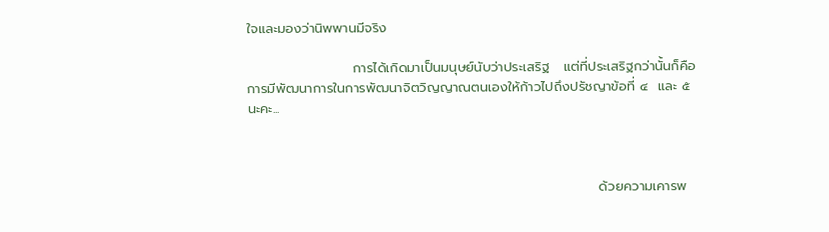ใจและมองว่านิพพานมีจริง

                      การได้เกิดมาเป็นมนุษย์นับว่าประเสริฐ   แต่ที่ประเสริฐกว่านั้นก็คือการมีพัฒนาการในการพัฒนาจิตวิญญาณตนเองให้ก้าวไปถึงปรัชญาข้อที่ ๔  และ ๕ นะคะ...



                                                                         ด้วยความเคารพ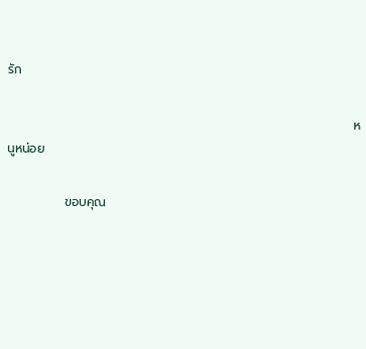รัก

                                                                              หนูหน่อย

             ขอบคุณ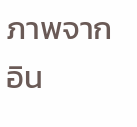ภาพจากอิน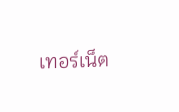เทอร์เน็ต